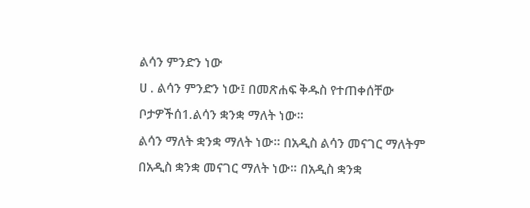ልሳን ምንድን ነው
ሀ . ልሳን ምንድን ነው፤ በመጽሐፍ ቅዱስ የተጠቀሰቸው ቦታዎችሰ1.ልሳን ቋንቋ ማለት ነው።
ልሳን ማለት ቋንቋ ማለት ነው። በአዲስ ልሳን መናገር ማለትም በአዲስ ቋንቋ መናገር ማለት ነው። በአዲስ ቋንቋ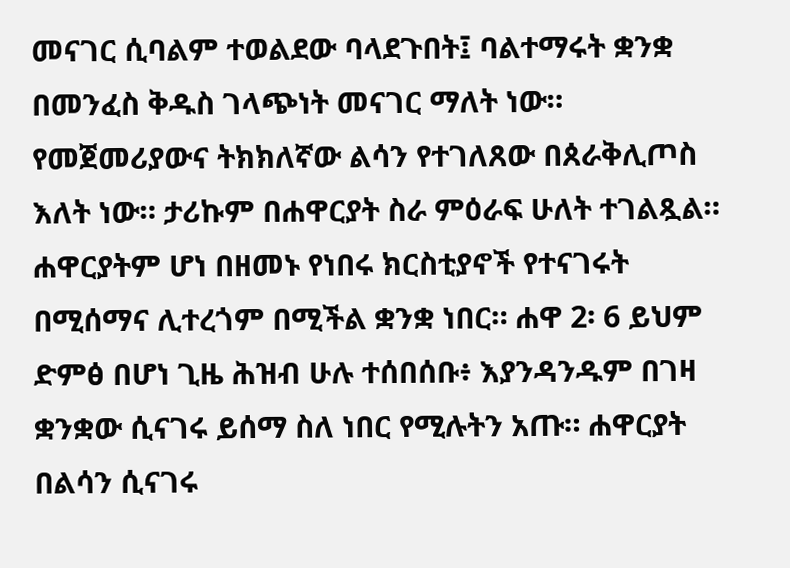መናገር ሲባልም ተወልደው ባላደጉበት፤ ባልተማሩት ቋንቋ በመንፈስ ቅዱስ ገላጭነት መናገር ማለት ነው። የመጀመሪያውና ትክክለኛው ልሳን የተገለጸው በጰራቅሊጦስ እለት ነው። ታሪኩም በሐዋርያት ስራ ምዕራፍ ሁለት ተገልጿል። ሐዋርያትም ሆነ በዘመኑ የነበሩ ክርስቲያኖች የተናገሩት በሚሰማና ሊተረጎም በሚችል ቋንቋ ነበር። ሐዋ 2፡ 6 ይህም ድምፅ በሆነ ጊዜ ሕዝብ ሁሉ ተሰበሰቡ፥ እያንዳንዱም በገዛ ቋንቋው ሲናገሩ ይሰማ ስለ ነበር የሚሉትን አጡ። ሐዋርያት በልሳን ሲናገሩ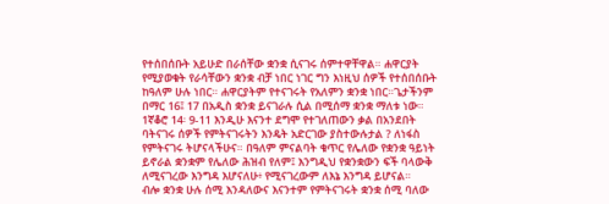የተሰበሰቡት አይሁድ በራሰቸው ቋንቋ ሲናገሩ ሰምተዋቸዋል። ሐዋርያት የሚያወቁት የራሳቸውን ቋንቋ ብቻ ነበር ነገር ግን እነዚህ ሰዎች የተሰበሰቡት ከዓለም ሁሉ ነበር። ሐዋርያትም የተናገሩት የአለምን ቋንቋ ነበር።ጌታችንም በማር 16፤ 17 በአዲስ ቋንቋ ይናገራሉ ሲል በሚሰማ ቋንቋ ማለቱ ነው።
1ኛቆሮ 14፡ 9-11 እንዲሁ እናንተ ደግሞ የተገለጠውን ቃል በአንደበት ባትናገሩ ሰዎች የምትናገሩትን እንዴት አድርገው ያስተውሉታል ? ለነፋስ የምትናገሩ ትሆናላችሁና። በዓለም ምናልባት ቁጥር የሌለው የቋንቋ ዓይነት ይኖራል ቋንቋም የሌለው ሕዝብ የለም፤ እንግዲህ የቋንቋውን ፍች ባላውቅ ለሚናገረው እንግዳ እሆናለሁ፥ የሚናገረውም ለእኔ እንግዳ ይሆናል።
ብሎ ቋንቋ ሁሉ ሰሚ እንዳለውና እናንተም የምትናገሩት ቋንቋ ሰሚ ባለው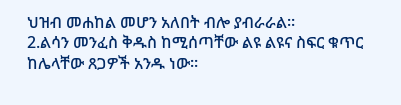ህዝብ መሐከል መሆን አለበት ብሎ ያብራራል።
2.ልሳን መንፈስ ቅዱስ ከሚሰጣቸው ልዩ ልዩና ስፍር ቁጥር ከሌላቸው ጸጋዎች አንዱ ነው።